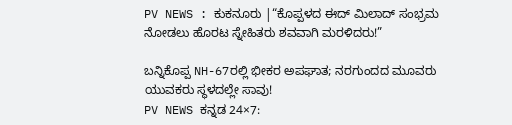PV NEWS : ಕುಕನೂರು |“ಕೊಪ್ಪಳದ ಈದ್ ಮಿಲಾದ್ ಸಂಭ್ರಮ ನೋಡಲು ಹೊರಟ ಸ್ನೇಹಿತರು ಶವವಾಗಿ ಮರಳಿದರು!”

ಬನ್ನಿಕೊಪ್ಪ NH-67ರಲ್ಲಿ ಭೀಕರ ಅಪಘಾತ; ನರಗುಂದದ ಮೂವರು ಯುವಕರು ಸ್ಥಳದಲ್ಲೇ ಸಾವು!
PV NEWS ಕನ್ನಡ 24×7: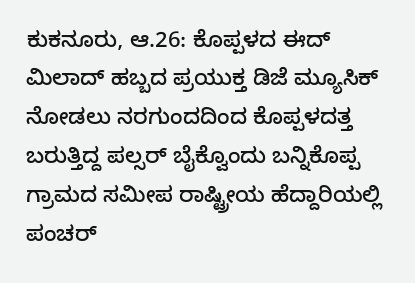ಕುಕನೂರು, ಆ.26: ಕೊಪ್ಪಳದ ಈದ್ ಮಿಲಾದ್ ಹಬ್ಬದ ಪ್ರಯುಕ್ತ ಡಿಜೆ ಮ್ಯೂಸಿಕ್ ನೋಡಲು ನರಗುಂದದಿಂದ ಕೊಪ್ಪಳದತ್ತ ಬರುತ್ತಿದ್ದ ಪಲ್ಸರ್ ಬೈಕ್ವೊಂದು ಬನ್ನಿಕೊಪ್ಪ ಗ್ರಾಮದ ಸಮೀಪ ರಾಷ್ಟ್ರೀಯ ಹೆದ್ದಾರಿಯಲ್ಲಿ ಪಂಚರ್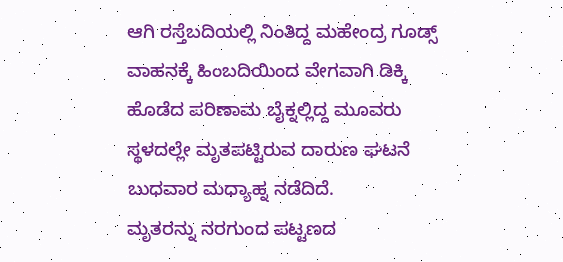ಆಗಿ ರಸ್ತೆಬದಿಯಲ್ಲಿ ನಿಂತಿದ್ದ ಮಹೇಂದ್ರ ಗೂಡ್ಸ್ ವಾಹನಕ್ಕೆ ಹಿಂಬದಿಯಿಂದ ವೇಗವಾಗಿ ಡಿಕ್ಕಿ ಹೊಡೆದ ಪರಿಣಾಮ ಬೈಕ್ನಲ್ಲಿದ್ದ ಮೂವರು ಸ್ಥಳದಲ್ಲೇ ಮೃತಪಟ್ಟಿರುವ ದಾರುಣ ಘಟನೆ ಬುಧವಾರ ಮಧ್ಯಾಹ್ನ ನಡೆದಿದೆ.
ಮೃತರನ್ನು ನರಗುಂದ ಪಟ್ಟಣದ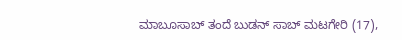ಮಾಬೂಸಾಬ್ ತಂದೆ ಬುಡನ್ ಸಾಬ್ ಮಟಗೇರಿ (17),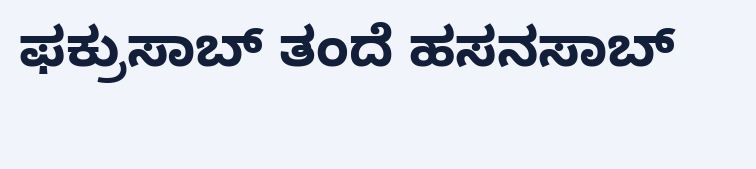ಫಕ್ರುಸಾಬ್ ತಂದೆ ಹಸನಸಾಬ್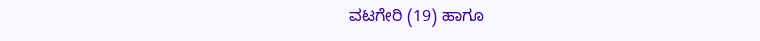ವಟಗೇರಿ (19) ಹಾಗೂ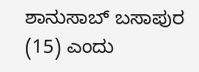ಶಾನುಸಾಬ್ ಬಸಾಪುರ (15) ಎಂದು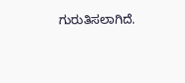ಗುರುತಿಸಲಾಗಿದೆ.